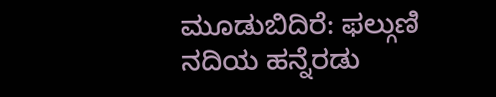ಮೂಡುಬಿದಿರೆ: ಫಲ್ಗುಣಿ ನದಿಯ ಹನ್ನೆರಡು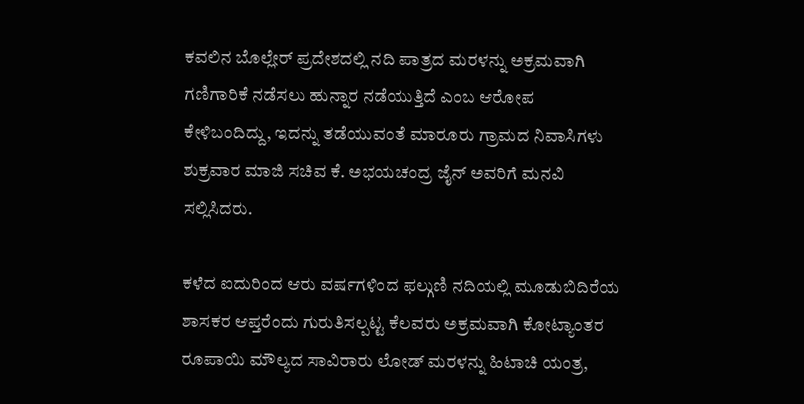ಕವಲಿನ ಬೊಲ್ಲೇರ್ ಪ್ರದೇಶದಲ್ಲಿ ನದಿ ಪಾತ್ರದ ಮರಳನ್ನು ಅಕ್ರಮವಾಗಿ ಗಣಿಗಾರಿಕೆ ನಡೆಸಲು ಹುನ್ನಾರ ನಡೆಯುತ್ತಿದೆ ಎಂಬ ಆರೋಪ ಕೇಳಿಬಂದಿದ್ದು, ಇದನ್ನು ತಡೆಯುವಂತೆ ಮಾರೂರು ಗ್ರಾಮದ ನಿವಾಸಿಗಳು ಶುಕ್ರವಾರ ಮಾಜಿ ಸಚಿವ ಕೆ. ಅಭಯಚಂದ್ರ ಜೈನ್ ಅವರಿಗೆ ಮನವಿ ಸಲ್ಲಿಸಿದರು.

ಕಳೆದ ಐದುರಿಂದ ಆರು ವರ್ಷಗಳಿಂದ ಫಲ್ಗುಣಿ ನದಿಯಲ್ಲಿ ಮೂಡುಬಿದಿರೆಯ ಶಾಸಕರ ಆಪ್ತರೆಂದು ಗುರುತಿಸಲ್ಪಟ್ಟ ಕೆಲವರು ಅಕ್ರಮವಾಗಿ ಕೋಟ್ಯಾಂತರ ರೂಪಾಯಿ ಮೌಲ್ಯದ ಸಾವಿರಾರು ಲೋಡ್ ಮರಳನ್ನು ಹಿಟಾಚಿ ಯಂತ್ರ,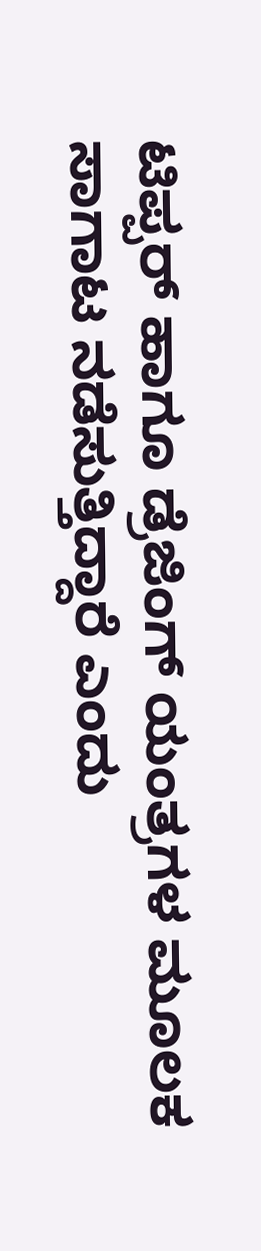ಟಿಪ್ಪರ್ ಹಾಗೂ ಡ್ರೆಜಿಂಗ್ ಯಂತ್ರಗಳ ಮೂಲಕ ಸಾಗಾಟ ನಡೆಸುತ್ತಿದ್ದಾರೆ ಎಂದು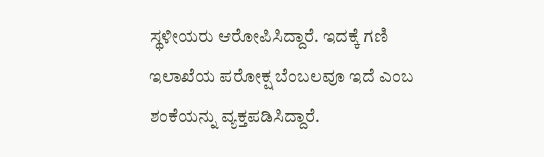ಸ್ಥಳೀಯರು ಆರೋಪಿಸಿದ್ದಾರೆ. ಇದಕ್ಕೆ ಗಣಿ ಇಲಾಖೆಯ ಪರೋಕ್ಷ ಬೆಂಬಲವೂ ಇದೆ ಎಂಬ ಶಂಕೆಯನ್ನು ವ್ಯಕ್ತಪಡಿಸಿದ್ದಾರೆ.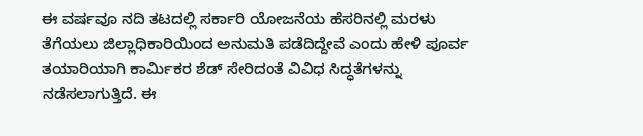ಈ ವರ್ಷವೂ ನದಿ ತಟದಲ್ಲಿ ಸರ್ಕಾರಿ ಯೋಜನೆಯ ಹೆಸರಿನಲ್ಲಿ ಮರಳು ತೆಗೆಯಲು ಜಿಲ್ಲಾಧಿಕಾರಿಯಿಂದ ಅನುಮತಿ ಪಡೆದಿದ್ದೇವೆ ಎಂದು ಹೇಳಿ ಪೂರ್ವ ತಯಾರಿಯಾಗಿ ಕಾರ್ಮಿಕರ ಶೆಡ್ ಸೇರಿದಂತೆ ವಿವಿಧ ಸಿದ್ಧತೆಗಳನ್ನು ನಡೆಸಲಾಗುತ್ತಿದೆ. ಈ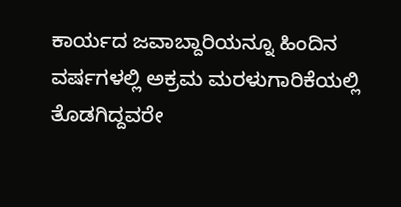ಕಾರ್ಯದ ಜವಾಬ್ದಾರಿಯನ್ನೂ ಹಿಂದಿನ ವರ್ಷಗಳಲ್ಲಿ ಅಕ್ರಮ ಮರಳುಗಾರಿಕೆಯಲ್ಲಿ ತೊಡಗಿದ್ದವರೇ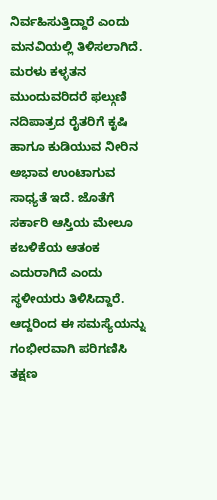ನಿರ್ವಹಿಸುತ್ತಿದ್ದಾರೆ ಎಂದು ಮನವಿಯಲ್ಲಿ ತಿಳಿಸಲಾಗಿದೆ. ಮರಳು ಕಳ್ಳತನ ಮುಂದುವರಿದರೆ ಫಲ್ಗುಣಿ ನದಿಪಾತ್ರದ ರೈತರಿಗೆ ಕೃಷಿ ಹಾಗೂ ಕುಡಿಯುವ ನೀರಿನ ಅಭಾವ ಉಂಟಾಗುವ ಸಾಧ್ಯತೆ ಇದೆ. ಜೊತೆಗೆ ಸರ್ಕಾರಿ ಆಸ್ತಿಯ ಮೇಲೂ ಕಬಳಿಕೆಯ ಆತಂಕ ಎದುರಾಗಿದೆ ಎಂದು ಸ್ಥಳೀಯರು ತಿಳಿಸಿದ್ದಾರೆ. ಆದ್ದರಿಂದ ಈ ಸಮಸ್ಯೆಯನ್ನು ಗಂಭೀರವಾಗಿ ಪರಿಗಣಿಸಿ ತಕ್ಷಣ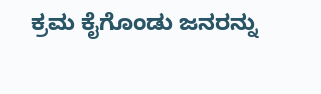ಕ್ರಮ ಕೈಗೊಂಡು ಜನರನ್ನು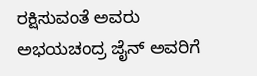ರಕ್ಷಿಸುವಂತೆ ಅವರು ಅಭಯಚಂದ್ರ ಜೈನ್ ಅವರಿಗೆ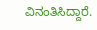ವಿನಂತಿಸಿದ್ದಾರೆ.